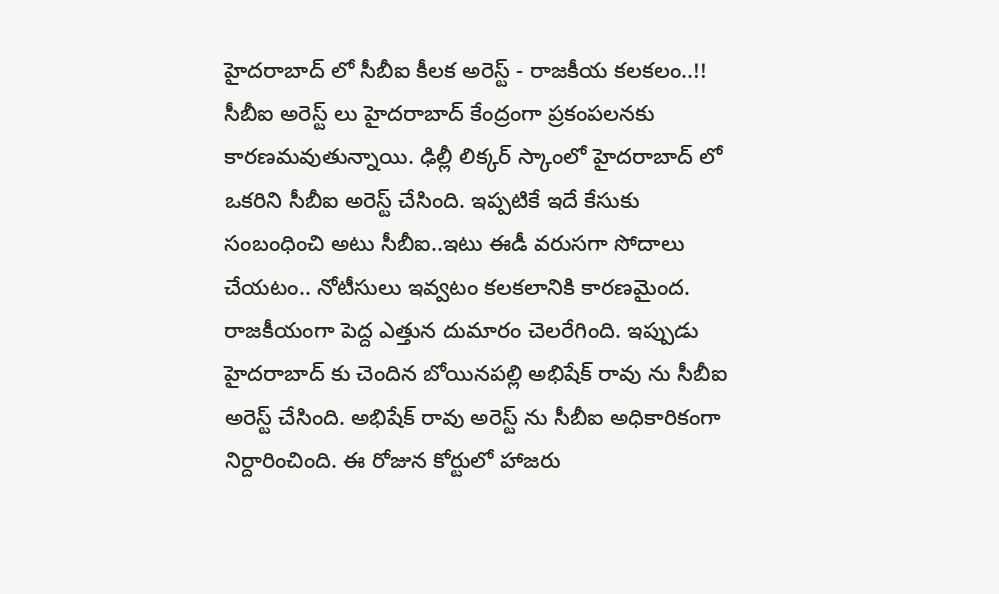హైదరాబాద్ లో సీబీఐ కీలక అరెస్ట్ - రాజకీయ కలకలం..!!
సీబీఐ అరెస్ట్ లు హైదరాబాద్ కేంద్రంగా ప్రకంపలనకు కారణమవుతున్నాయి. ఢిల్లీ లిక్కర్ స్కాంలో హైదరాబాద్ లో ఒకరిని సీబీఐ అరెస్ట్ చేసింది. ఇప్పటికే ఇదే కేసుకు సంబంధించి అటు సీబీఐ..ఇటు ఈడీ వరుసగా సోదాలు చేయటం.. నోటీసులు ఇవ్వటం కలకలానికి కారణమైంద. రాజకీయంగా పెద్ద ఎత్తున దుమారం చెలరేగింది. ఇప్పుడు హైదరాబాద్ కు చెందిన బోయినపల్లి అభిషేక్ రావు ను సీబీఐ అరెస్ట్ చేసింది. అభిషేక్ రావు అరెస్ట్ ను సీబీఐ అధికారికంగా నిర్దారించింది. ఈ రోజున కోర్టులో హాజరు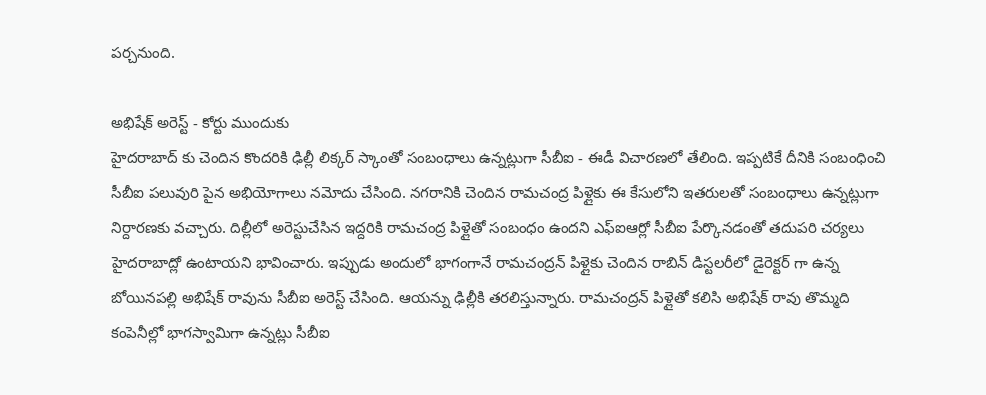పర్చనుంది.

అభిషేక్ అరెస్ట్ - కోర్టు ముందుకు
హైదరాబాద్ కు చెందిన కొందరికి ఢిల్లీ లిక్కర్ స్కాంతో సంబంధాలు ఉన్నట్లుగా సీబీఐ - ఈడీ విచారణలో తేలింది. ఇప్పటికే దీనికి సంబంధించి సీబీఐ పలువురి పైన అభియోగాలు నమోదు చేసింది. నగరానికి చెందిన రామచంద్ర పిళ్లైకు ఈ కేసులోని ఇతరులతో సంబంధాలు ఉన్నట్లుగా నిర్దారణకు వచ్చారు. దిల్లీలో అరెస్టుచేసిన ఇద్దరికి రామచంద్ర పిళ్లైతో సంబంధం ఉందని ఎఫ్ఐఆర్లో సీబీఐ పేర్కొనడంతో తదుపరి చర్యలు హైదరాబాద్లో ఉంటాయని భావించారు. ఇప్పుడు అందులో భాగంగానే రామచంద్రన్ పిళ్లైకు చెందిన రాబిన్ డిస్టలరీలో డైరెక్టర్ గా ఉన్న బోయినపల్లి అభిషేక్ రావును సీబీఐ అరెస్ట్ చేసింది. ఆయన్ను ఢిల్లీకి తరలిస్తున్నారు. రామచంద్రన్ పిళ్లైతో కలిసి అభిషేక్ రావు తొమ్మది కంపెనీల్లో భాగస్వామిగా ఉన్నట్లు సీబీఐ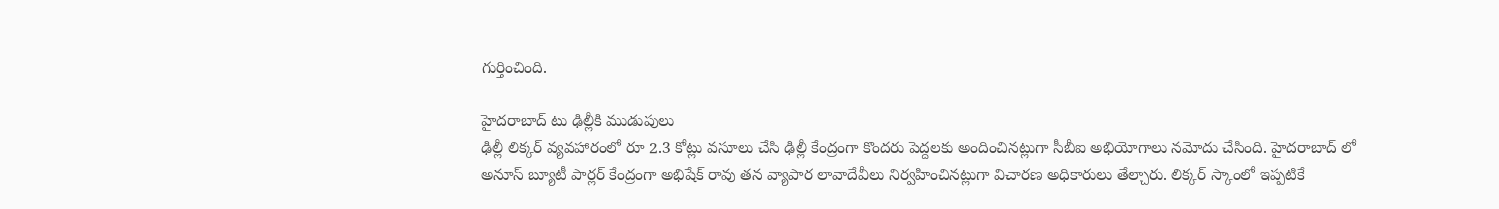గుర్తించింది.

హైదరాబాద్ టు ఢిల్లీకి ముడుపులు
ఢిల్లీ లిక్కర్ వ్యవహారంలో రూ 2.3 కోట్లు వసూలు చేసి ఢిల్లీ కేంద్రంగా కొందరు పెద్దలకు అందించినట్లుగా సీబీఐ అభియోగాలు నమోదు చేసింది. హైదరాబాద్ లో అనూస్ బ్యూటీ పార్లర్ కేంద్రంగా అభిషేక్ రావు తన వ్యాపార లావాదేవీలు నిర్వహించినట్లుగా విచారణ అధికారులు తేల్చారు. లిక్కర్ స్కాంలో ఇప్పటికే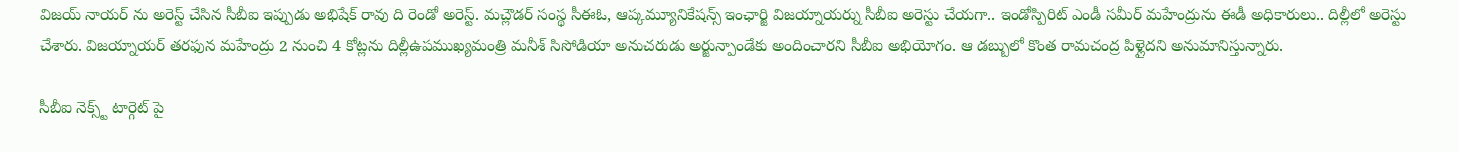విజయ్ నాయర్ ను అరెస్ట్ చేసిన సీబీఐ ఇప్పుడు అభిషేక్ రావు ది రెండో అరెస్ట్. మచ్లౌడర్ సంస్థ సీఈఓ, ఆప్కమ్యూనికేషన్స్ ఇంఛార్జి విజయ్నాయర్ను సీబీఐ అరెస్టు చేయగా.. ఇండోస్పిరిట్ ఎండీ సమీర్ మహేంద్రును ఈడీ అధికారులు.. దిల్లీలో అరెస్టు చేశారు. విజయ్నాయర్ తరఫున మహేంద్రు 2 నుంచి 4 కోట్లను దిల్లీఉపముఖ్యమంత్రి మనీశ్ సిసోడియా అనుచరుడు అర్జున్పాండేకు అందించారని సీబీఐ అభియోగం. ఆ డబ్బులో కొంత రామచంద్ర పిళ్లైదని అనుమానిస్తున్నారు.

సీబీఐ నెక్స్ట్ టార్గెట్ పై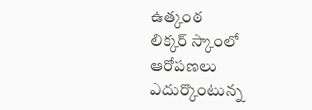ఉత్కంఠ
లిక్కర్ స్కాంలో ఆరోపణలు ఎదుర్కొంటున్న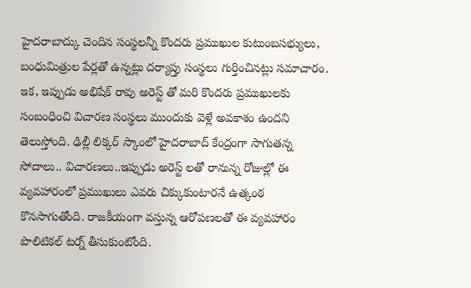హైదరాబాద్కు చెందిన సంస్థలన్నీ కొందరు ప్రముఖుల కుటుంబసభ్యులు, బంధుమిత్రుల పేర్లతో ఉన్నట్లు దర్యాప్తు సంస్థలు గుర్తించినట్లు సమాచారం. ఇక, ఇప్పుడు అభిషేక్ రావు అరెస్ట్ తో మరి కొందరు ప్రముఖులకు సంబంధించి విచారణ సంస్థలు ముందుకు వెళ్లే అవకాశం ఉందని తెలుస్తోంది. ఢిల్లీ లిక్కర్ స్కాంలో హైదరాబాద్ కేంద్రంగా సాగుతన్న సోదాలు.. విచారణలు..ఇప్పుడు అరెస్ట్ లతో రానున్న రోజుల్లో ఈ వ్యవహారంలో ప్రముఖులు ఎవరు చిక్కుకుంటారనే ఉత్కంఠ కొనసాగుతోంది. రాజకీయంగా వస్తున్న ఆరోపణలతో ఈ వ్యవహారం పొలిటికల్ టర్న్ తీసుకుంటోంది.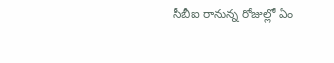సీబీఐ రానున్న రోజుల్లో ఏం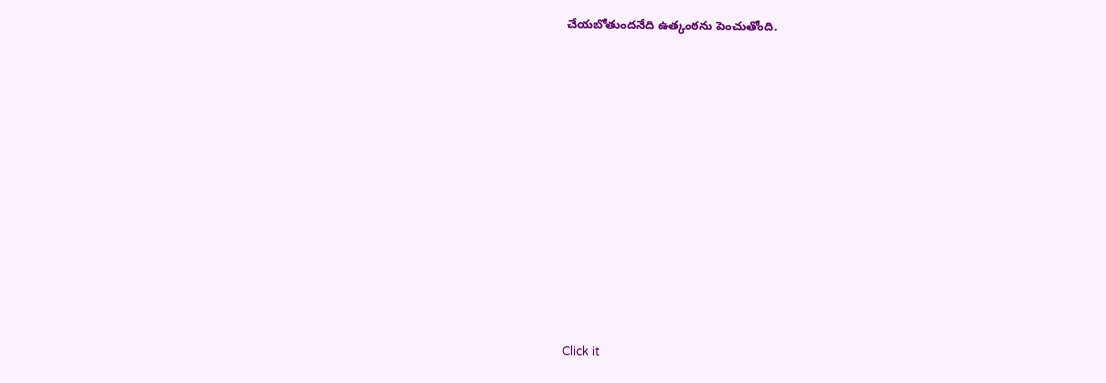చేయబోతుందనేది ఉత్కంఠను పెంచుతోంది.












Click it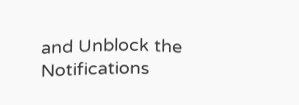and Unblock the Notifications